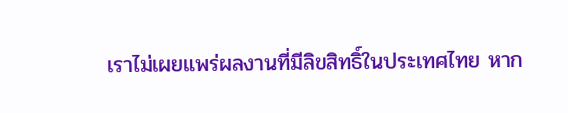เราไม่เผยแพร่ผลงานที่มีลิขสิทธิ์ในประเทศไทย หาก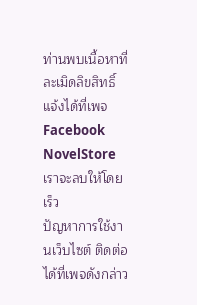ท่านพบเนื้อหาที่ละเมิดลิขสิทธิ์ แจ้งได้ที่เพจ Facebook NovelStore เราจะลบให้โดยเร็ว
ปัญหาการใช้งานเว็บไซต์ ติดต่อได้ที่เพจดังกล่าว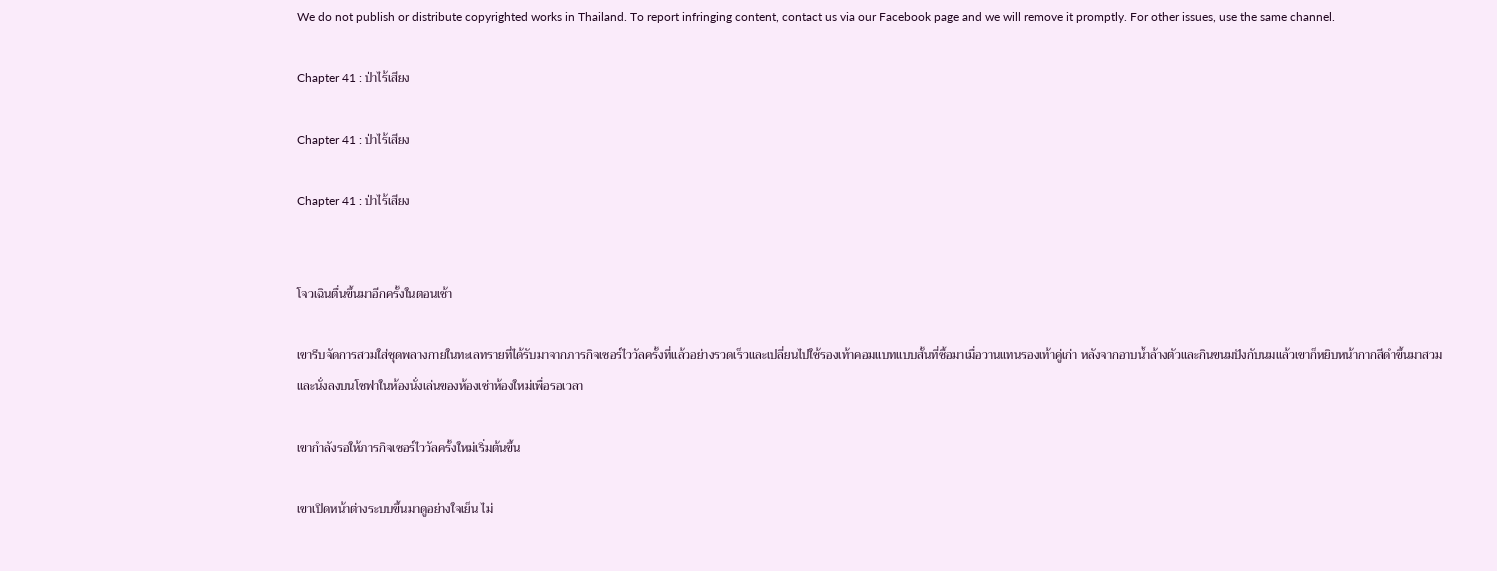We do not publish or distribute copyrighted works in Thailand. To report infringing content, contact us via our Facebook page and we will remove it promptly. For other issues, use the same channel.

Chapter 41 : ป่าไร้เสียง

Chapter 41 : ป่าไร้เสียง

Chapter 41 : ป่าไร้เสียง


โจวเฉินตื่นขึ้นมาอีกครั้งในตอนเช้า

เขารีบจัดการสวมใส่ชุดพลางกายในทะเลทรายที่ได้รับมาจากภารกิจเซอร์ไววัลครั้งที่แล้วอย่างรวดเร็วและเปลี่ยนไปใช้รองเท้าคอมแบทแบบสั้นที่ซื้อมาเมื่อวานแทนรองเท้าคู่เก่า หลังจากอาบน้ำล้างตัวและกินขนมปังกับนมแล้วเขาก็หยิบหน้ากากสีดำขึ้นมาสวมและนั่งลงบนโซฟาในห้องนั่งเล่นของห้องเช่าห้องใหม่เพื่อรอเวลา

เขากำลังรอให้ภารกิจเซอร์ไววัลครั้งใหม่เริ่มต้นขึ้น

เขาเปิดหน้าต่างระบบขึ้นมาดูอย่างใจเย็น ไม่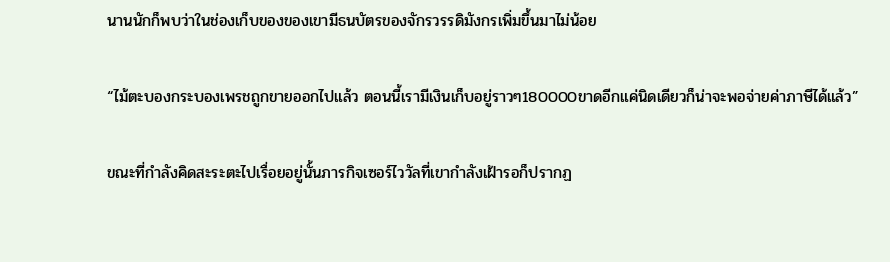นานนักก็พบว่าในช่องเก็บของของเขามีธนบัตรของจักรวรรดิมังกรเพิ่มขึ้นมาไม่น้อย

“ไม้ตะบองกระบองเพรชถูกขายออกไปแล้ว ตอนนี้เรามีเงินเก็บอยู่ราวๆ180000ขาดอีกแค่นิดเดียวก็น่าจะพอจ่ายค่าภาษีได้แล้ว”

ขณะที่กำลังคิดสะระตะไปเรื่อยอยู่นั้นภารกิจเซอร์ไววัลที่เขากำลังเฝ้ารอก็ปรากฏ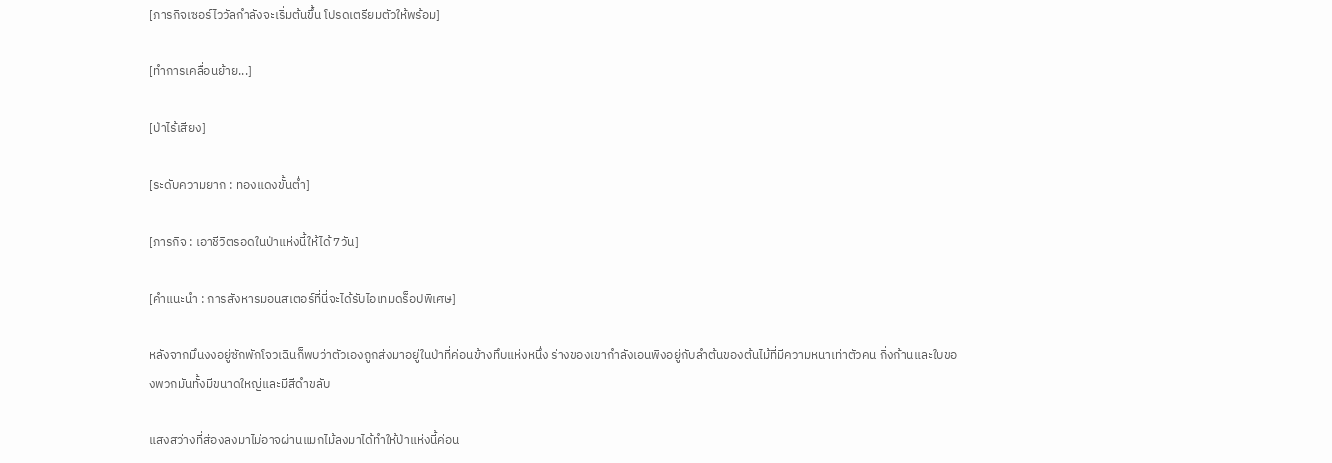[ภารกิจเซอร์ไววัลกำลังจะเริ่มต้นขึ้น โปรดเตรียมตัวให้พร้อม]

[ทำการเคลื่อนย้าย...]

[ป่าไร้เสียง]

[ระดับความยาก : ทองแดงขั้นต่ำ]

[ภารกิจ : เอาชีวิตรอดในป่าแห่งนี้ให้ได้7วัน]

[คำแนะนำ : การสังหารมอนสเตอร์ที่นี่จะได้รับไอเทมดร็อปพิเศษ]

หลังจากมึนงงอยู่ซักพักโจวเฉินก็พบว่าตัวเองถูกส่งมาอยู่ในป่าที่ค่อนข้างทึบแห่งหนึ่ง ร่างของเขากำลังเอนพิงอยู่กับลำต้นของต้นไม้ที่มีความหนาเท่าตัวคน กิ่งก้านและใบของพวกมันทั้งมีขนาดใหญ่และมีสีดำขลับ

แสงสว่างที่ส่องลงมาไม่อาจผ่านแมกไม้ลงมาได้ทำให้ป่าแห่งนี้ค่อน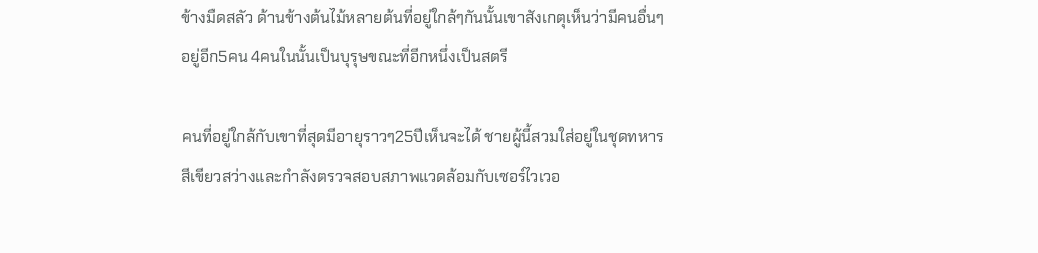ข้างมืดสลัว ด้านข้างต้นไม้หลายต้นที่อยู่ใกล้ๆกันนั้นเขาสังเกตุเห็นว่ามีคนอื่นๆอยู่อีก5คน 4คนในนั้นเป็นบุรุษขณะที่อีกหนึ่งเป็นสตรี

คนที่อยู่ใกล้กับเขาที่สุดมีอายุราวๆ25ปีเห็นจะได้ ชายผู้นี้สวมใส่อยู่ในชุดทหารสีเขียวสว่างและกำลังตรวจสอบสภาพแวดล้อมกับเซอร์ไวเวอ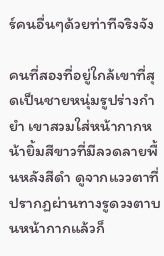ร์คนอื่นๆด้วยท่าทีจริงจัง

คนที่สองที่อยู่ใกล้เขาที่สุดเป็นชายหนุ่มรูปร่างกำยำ เขาสวมใส่หน้ากากหน้ายิ้มสีขาวที่มีลวดลายพื้นหลังสีดำ ดูจากแววตาที่ปรากฏผ่านทางรูดวงตาบนหน้ากากแล้วก็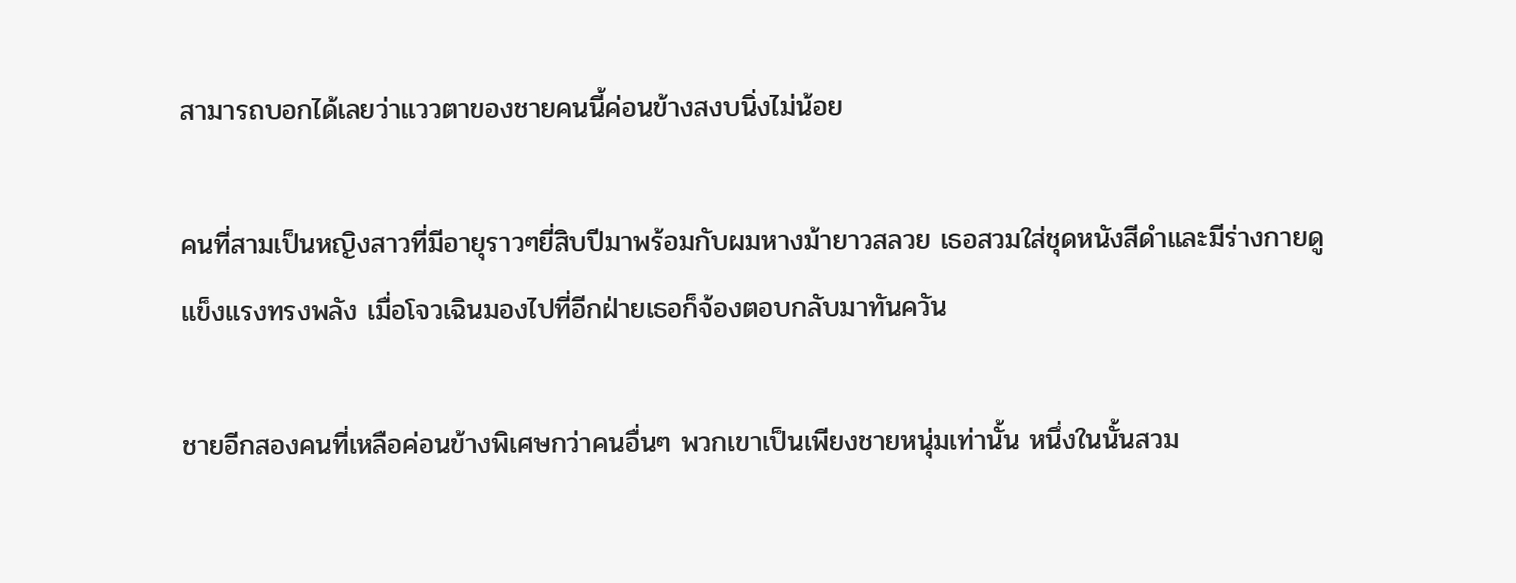สามารถบอกได้เลยว่าแววตาของชายคนนี้ค่อนข้างสงบนิ่งไม่น้อย

คนที่สามเป็นหญิงสาวที่มีอายุราวๆยี่สิบปีมาพร้อมกับผมหางม้ายาวสลวย เธอสวมใส่ชุดหนังสีดำและมีร่างกายดูแข็งแรงทรงพลัง เมื่อโจวเฉินมองไปที่อีกฝ่ายเธอก็จ้องตอบกลับมาทันควัน

ชายอีกสองคนที่เหลือค่อนข้างพิเศษกว่าคนอื่นๆ พวกเขาเป็นเพียงชายหนุ่มเท่านั้น หนึ่งในนั้นสวม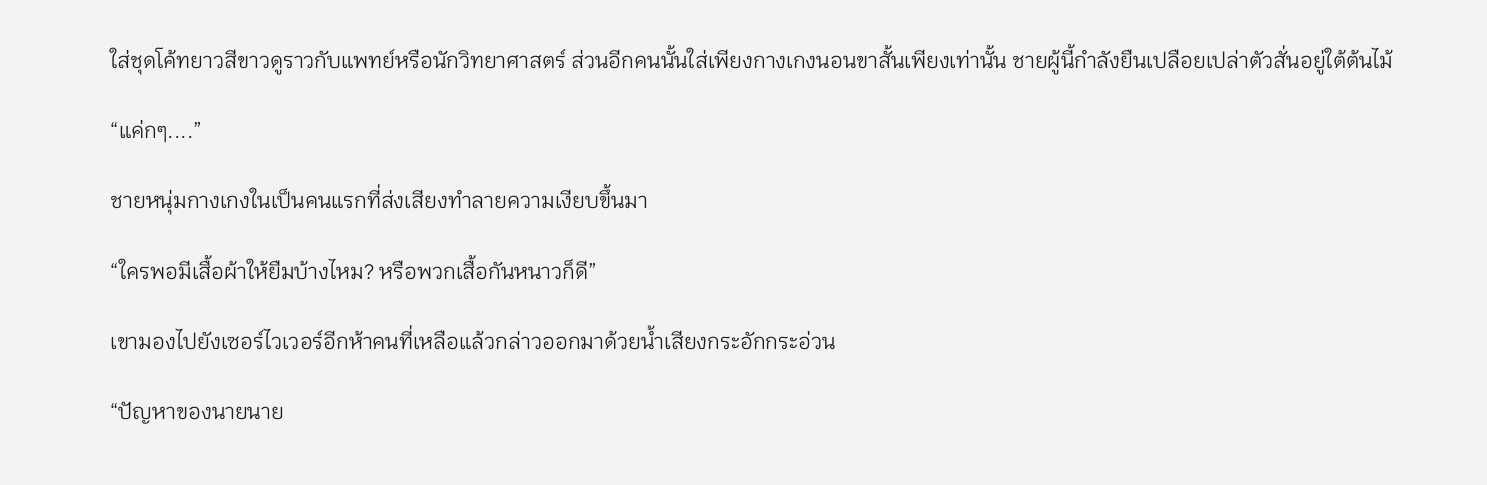ใส่ชุดโค้ทยาวสีขาวดูราวกับแพทย์หรือนักวิทยาศาสตร์ ส่วนอีกคนนั้นใส่เพียงกางเกงนอนขาสั้นเพียงเท่านั้น ชายผู้นี้กำลังยืนเปลือยเปล่าตัวสั่นอยู่ใต้ต้นไม้

“แค่กๆ....”

ชายหนุ่มกางเกงในเป็นคนแรกที่ส่งเสียงทำลายความเงียบขึ้นมา

“ใครพอมีเสื้อผ้าให้ยืมบ้างไหม? หรือพวกเสื้อกันหนาวก็ดี”

เขามองไปยังเซอร์ไวเวอร์อีกห้าคนที่เหลือแล้วกล่าวออกมาด้วยน้ำเสียงกระอักกระอ่วน

“ปัญหาของนายนาย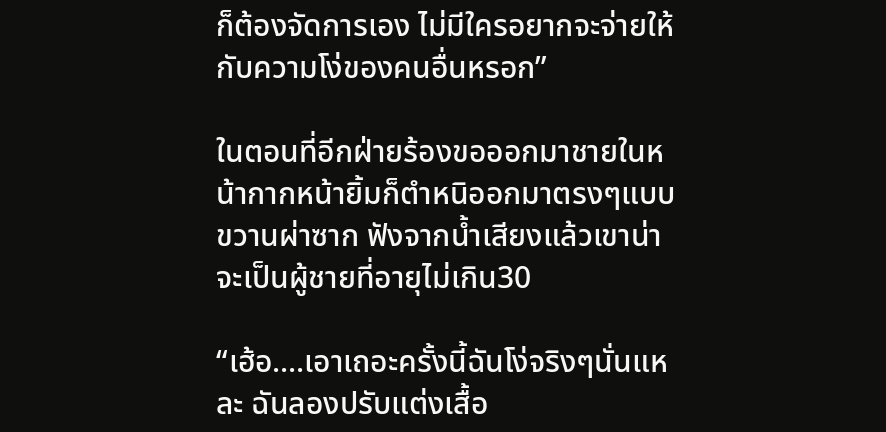ก็ต้องจัดการเอง ไม่มีใครอยากจะจ่ายให้กับความโง่ของคนอื่นหรอก”

ในตอนที่อีกฝ่ายร้องขอออกมาชายในหน้ากากหน้ายิ้มก็ตำหนิออกมาตรงๆแบบขวานผ่าซาก ฟังจากน้ำเสียงแล้วเขาน่าจะเป็นผู้ชายที่อายุไม่เกิน30

“เฮ้อ....เอาเถอะครั้งนี้ฉันโง่จริงๆนั่นแหละ ฉันลองปรับแต่งเสื้อ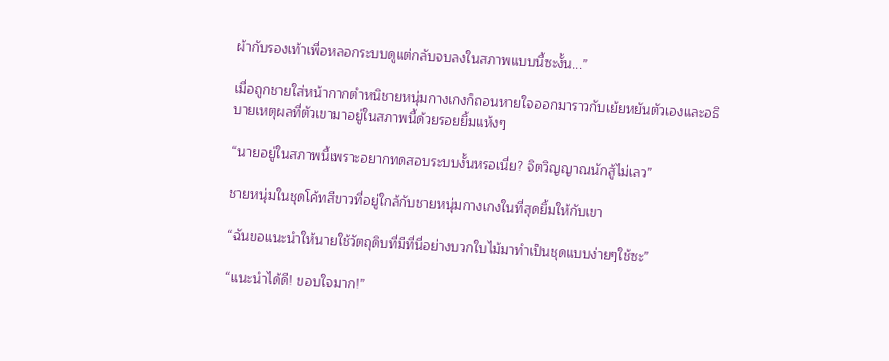ผ้ากับรองเท้าเพื่อหลอกระบบดูแต่กลับจบลงในสภาพแบบนี้ซะงั้น...”

เมื่อถูกชายใส่หน้ากากตำหนิชายหนุ่มกางเกงก็ถอนหายใจออกมาราวกับเย้ยหยันตัวเองและอธิบายเหตุผลที่ตัวเขามาอยู่ในสภาพนี้ด้วยรอยยิ้มแห้งๆ

“นายอยู่ในสภาพนี้เพราะอยากทดสอบระบบงั้นหรอเนี่ย? จิตวิญญาณนักสู้ไม่เลว”

ชายหนุ่มในชุดโค้ทสีขาวที่อยู่ใกล้กับชายหนุ่มกางเกงในที่สุดยิ้มให้กับเขา

“ฉันขอแนะนำให้นายใช้วัตถุดิบที่มีที่นี่อย่างบวกใบไม้มาทำเป็นชุดแบบง่ายๆใช้ซะ”

“แนะนำได้ดี! ขอบใจมาก!”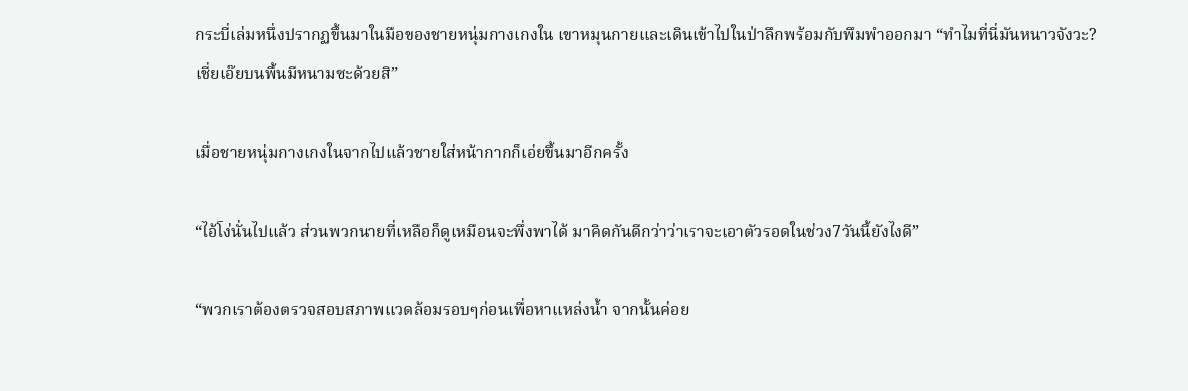กระบี่เล่มหนึ่งปรากฏขึ้นมาในมือของชายหนุ่มกางเกงใน เขาหมุนกายและเดินเข้าไปในป่าลึกพร้อมกับพึมพำออกมา “ทำไมที่นี่มันหนาวจังวะ? เชี่ยเอ๊ยบนพื้นมีหนามซะด้วยสิ”

เมื่อชายหนุ่มกางเกงในจากไปแล้วชายใส่หน้ากากก็เอ่ยขึ้นมาอีกครั้ง

“ไอ้โง่นั่นไปแล้ว ส่วนพวกนายที่เหลือก็ดูเหมือนจะพึ่งพาได้ มาคิดกันดีกว่าว่าเราจะเอาตัวรอดในช่วง7วันนี้ยังไงดี”

“พวกเราต้องตรวจสอบสภาพแวดล้อมรอบๆก่อนเพื่อหาแหล่งน้ำ จากนั้นค่อย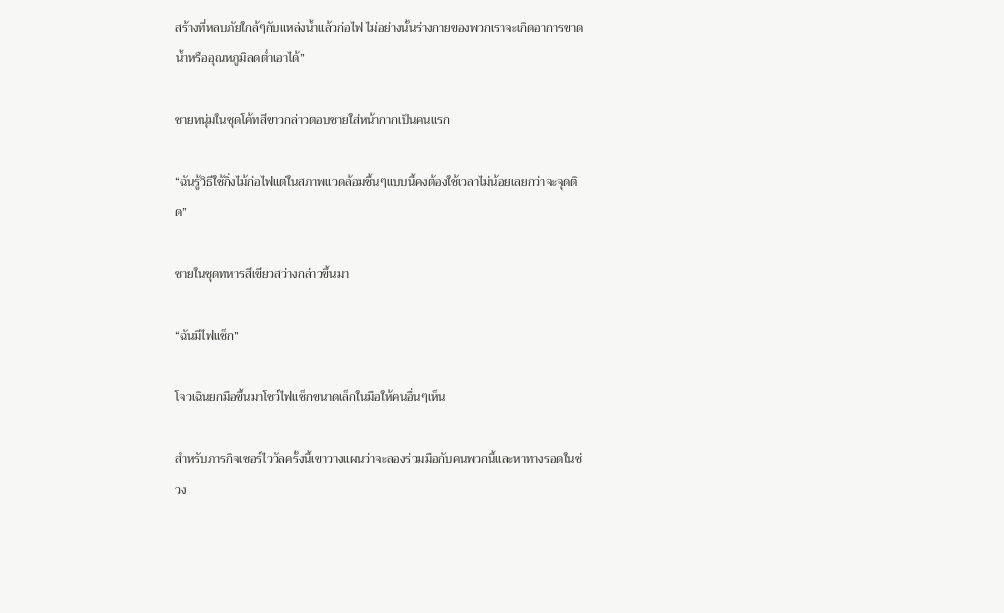สร้างที่หลบภัยใกล้ๆกับแหล่งน้ำแล้วก่อไฟ ไม่อย่างนั้นร่างกายของพวกเราจะเกิดอาการขาดน้ำหรืออุณหภูมิลดต่ำเอาได้”

ชายหนุ่มในชุดโค้ทสีขาวกล่าวตอบชายใส่หน้ากากเป็นคนแรก

“ฉันรู้วิธีใช้กิ่งไม้ก่อไฟแต่ในสภาพแวดล้อมชื้นๆแบบนี้คงต้องใช้เวลาไม่น้อยเลยกว่าจะจุดติด”

ชายในชุดทหารสีเขียวสว่างกล่าวขึ้นมา

“ฉันมีไฟแช็ก”

โจวเฉินยกมือขึ้นมาโชว์ไฟแช็กขนาดเล็กในมือให้คนอื่นๆเห็น

สำหรับภารกิจเซอร์ไววัลครั้งนี้เขาวางแผนว่าจะลองร่วมมือกับคนพวกนี้และหาทางรอดในช่วง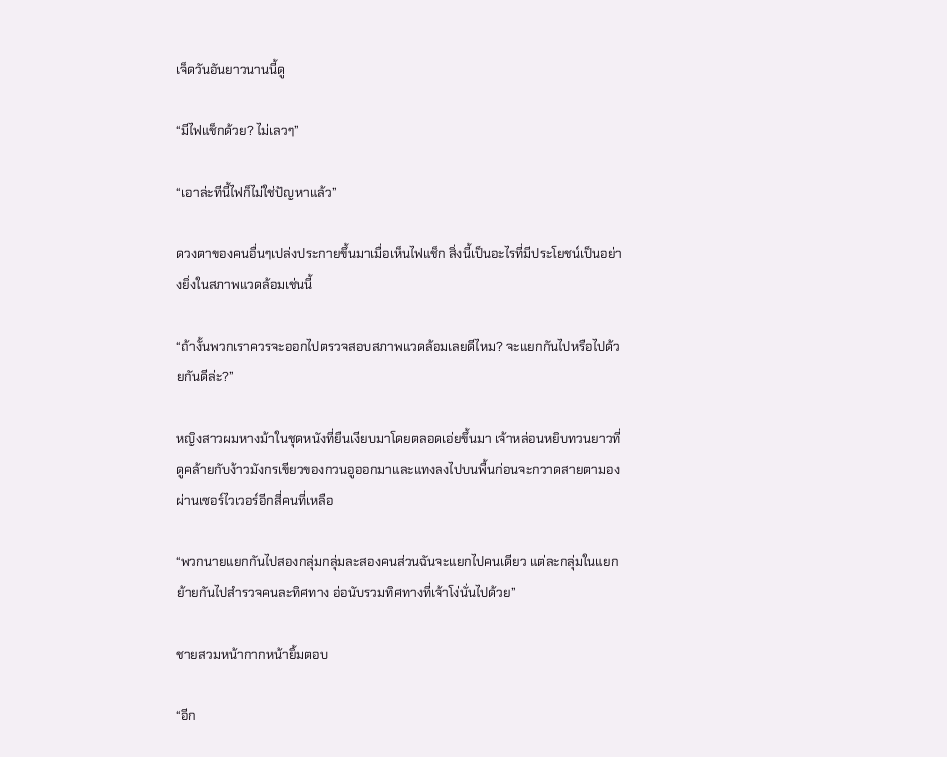เจ็ดวันอันยาวนานนี้ดู

“มีไฟแช็กด้วย? ไม่เลวๆ”

“เอาล่ะทีนี้ไฟก็ไม่ใช่ปัญหาแล้ว”

ดวงตาของคนอื่นๆเปล่งประกายขึ้นมาเมื่อเห็นไฟแช็ก สิ่งนี้เป็นอะไรที่มีประโยชน์เป็นอย่างยิ่งในสภาพแวดล้อมเช่นนี้

“ถ้างั้นพวกเราควรจะออกไปตรวจสอบสภาพแวดล้อมเลยดีไหม? จะแยกกันไปหรือไปด้วยกันดีล่ะ?”

หญิงสาวผมหางม้าในชุดหนังที่ยืนเงียบมาโดยตลอดเอ่ยขึ้นมา เจ้าหล่อนหยิบทวนยาวที่ดูคล้ายกับง้าวมังกรเขียวของกวนอูออกมาและแทงลงไปบนพื้นก่อนจะกวาดสายตามองผ่านเซอร์ไวเวอร์อีกสี่คนที่เหลือ

“พวกนายแยกกันไปสองกลุ่มกลุ่มละสองคนส่วนฉันจะแยกไปคนเดียว แต่ละกลุ่มในแยกย้ายกันไปสำรวจคนละทิศทาง อ่อนับรวมทิศทางที่เจ้าโง่นั่นไปด้วย”

ชายสวมหน้ากากหน้ายิ้มตอบ

“อีก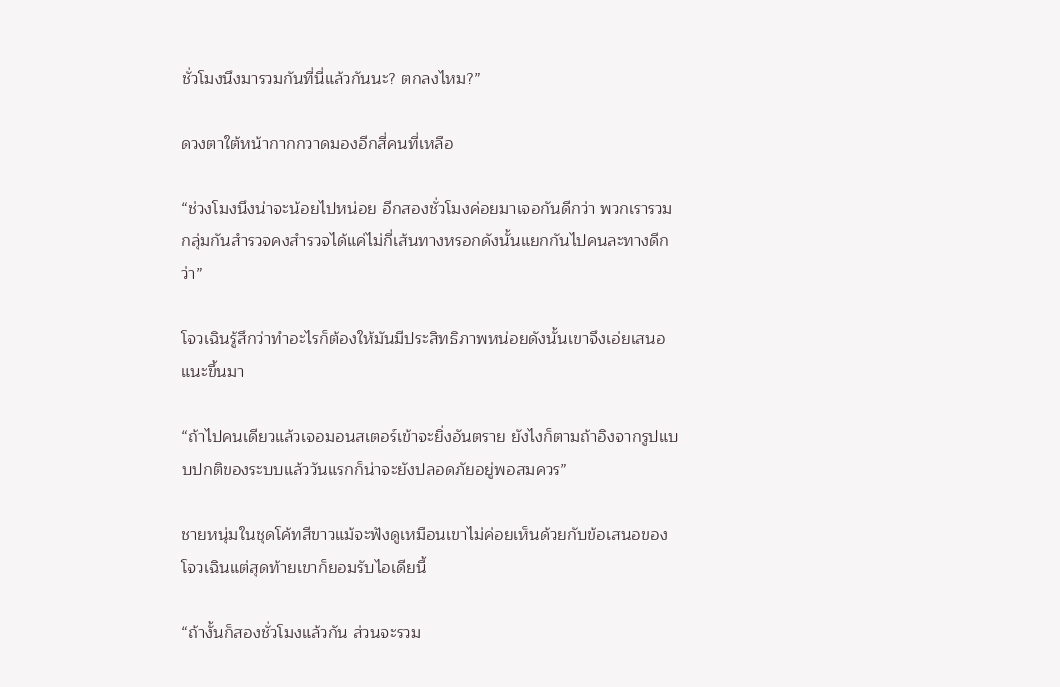ชั่วโมงนึงมารวมกันที่นี่แล้วกันนะ? ตกลงไหม?”

ดวงตาใต้หน้ากากกวาดมองอีกสี่คนที่เหลือ

“ช่วงโมงนึงน่าจะน้อยไปหน่อย อีกสองชั่วโมงค่อยมาเจอกันดีกว่า พวกเรารวมกลุ่มกันสำรวจคงสำรวจได้แค่ไม่กี่เส้นทางหรอกดังนั้นแยกกันไปคนละทางดีกว่า”

โจวเฉินรู้สึกว่าทำอะไรก็ต้องให้มันมีประสิทธิภาพหน่อยดังนั้นเขาจึงเอ่ยเสนอแนะขึ้นมา

“ถ้าไปคนเดียวแล้วเจอมอนสเตอร์เข้าจะยิ่งอันตราย ยังไงก็ตามถ้าอิงจากรูปแบบปกติของระบบแล้ววันแรกก็น่าจะยังปลอดภัยอยู่พอสมควร”

ชายหนุ่มในชุดโค้ทสีขาวแม้จะฟังดูเหมือนเขาไม่ค่อยเห็นด้วยกับข้อเสนอของโจวเฉินแต่สุดท้ายเขาก็ยอมรับไอเดียนี้

“ถ้างั้นก็สองชั่วโมงแล้วกัน ส่วนจะรวม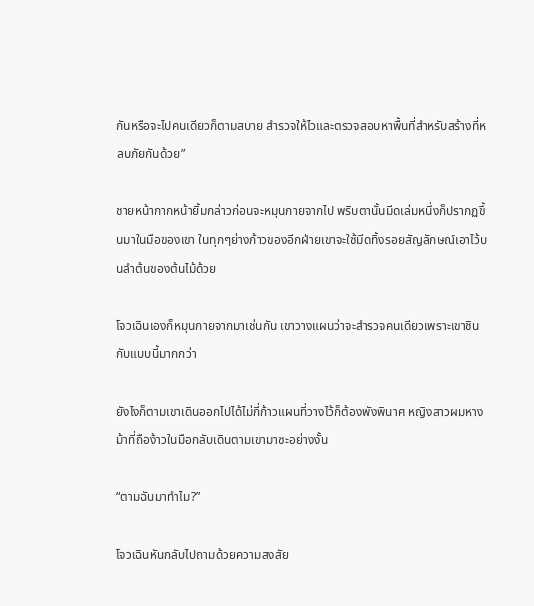กันหรือจะไปคนเดียวก็ตามสบาย สำรวจให้ไวและตรวจสอบหาพื้นที่สำหรับสร้างที่หลบภัยกันด้วย”

ชายหน้ากากหน้ายิ้มกล่าวก่อนจะหมุนกายจากไป พริบตานั้นมีดเล่มหนึ่งก็ปรากฏขึ้นมาในมือของเขา ในทุกๆย่างก้าวของอีกฝ่ายเขาจะใช้มีดทิ้งรอยสัญลักษณ์เอาไว้บนลำต้นของต้นไม้ด้วย

โจวเฉินเองก็หมุนกายจากมาเช่นกัน เขาวางแผนว่าจะสำรวจคนเดียวเพราะเขาชินกับแบบนี้มากกว่า

ยังไงก็ตามเขาเดินออกไปได้ไม่กี่ก้าวแผนที่วางไว้ก็ต้องพังพินาศ หญิงสาวผมหางม้าที่ถือง้าวในมือกลับเดินตามเขามาซะอย่างงั้น

“ตามฉันมาทำไม?”

โจวเฉินหันกลับไปถามด้วยความสงสัย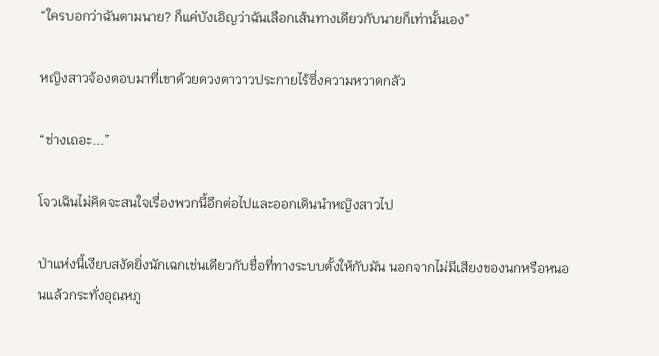“ใครบอกว่าฉันตามนาย? ก็แค่บังเอิญว่าฉันเลือกเส้นทางเดียวกับนายก็เท่านั้นเอง”

หญิงสาวจ้องตอบมาที่เขาด้วยดวงตาวาวประกายไร้ซึ่งความหวาดกลัว

“ช่างเถอะ...”

โจวเฉินไม่คิดจะสนใจเรื่องพวกนี้อีกต่อไปและออกเดินนำหญิงสาวไป

ป่าแห่งนี้เงียบสงัดยิ่งนักเฉกเช่นเดียวกับชื่อที่ทางระบบตั้งให้กับมัน นอกจากไม่มีเสียงของนกหรือหนอนแล้วกระทั่งอุณหภู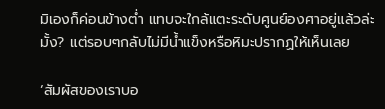มิเองก็ค่อนข้างต่ำ แทบจะใกล้แตะระดับศูนย์องศาอยู่แล้วล่ะมั้ง? แต่รอบๆกลับไม่มีน้ำแข็งหรือหิมะปรากฏให้เห็นเลย

‘สัมผัสของเราบอ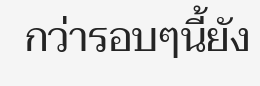กว่ารอบๆนี้ยัง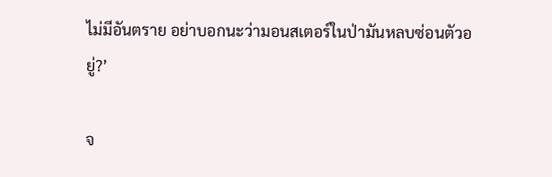ไม่มีอันตราย อย่าบอกนะว่ามอนสเตอร์ในป่ามันหลบซ่อนตัวอยู่?’

จ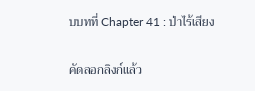บบทที่ Chapter 41 : ป่าไร้เสียง

คัดลอกลิงก์แล้ว